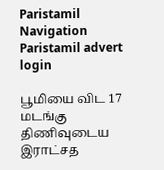Paristamil Navigation Paristamil advert login

பூமியை விட 17 மடங்கு திணிவுடைய இராட்சத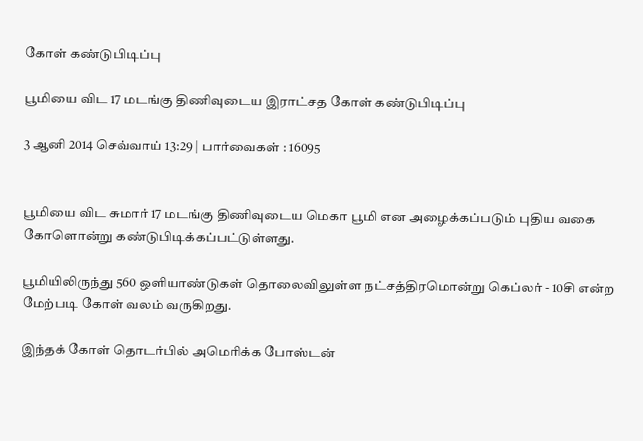கோள் கண்டுபிடிப்பு

பூமியை விட 17 மடங்கு திணிவுடைய இராட்சத கோள் கண்டுபிடிப்பு

3 ஆனி 2014 செவ்வாய் 13:29 | பார்வைகள் : 16095


பூமியை விட சுமார் 17 மடங்கு திணிவுடைய மெகா பூமி என அழைக்கப்படும் புதிய வகை கோளொன்று கண்டுபிடிக்கப்பட்டுள்ளது.

பூமியிலிருந்து 560 ஒளியாண்டுகள் தொலைவிலுள்ள நட்சத்திரமொன்று கெப்லர் - 10சி என்ற மேற்படி கோள் வலம் வருகிறது.

இந்தக் கோள் தொடர்பில் அமெரிக்க போஸ்டன்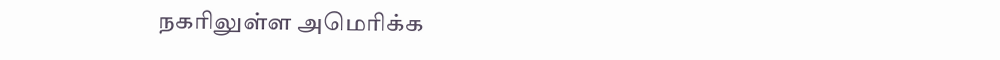நகரிலுள்ள அமெரிக்க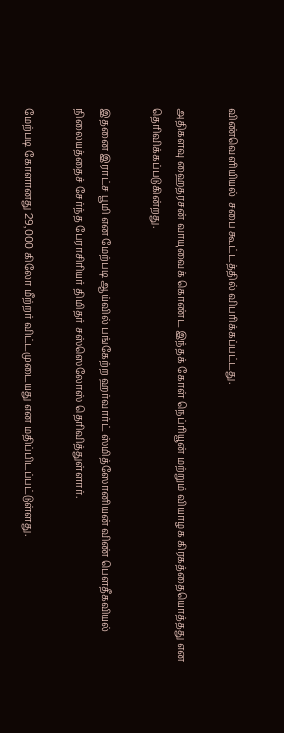விண்வெளியியல்  சபை கூட்டத்தில் விபரிக்கப்பட்டது.

அதிகளவு ஹைதரசன் வாயுவைக் கொண்ட இந்தக் கோள் நெப்ரியூன் மற்றும் வியாழக கிரகத்தையொத்தது என தெரிவிக்கப்படுகின்றது.

இதனை இராட்ச பூமி என மேற்படி ஆய்வில் பங்கேற்ற ஹர்வார்ட் ஸ்மித்ஸோனியன் விண் பெளதீகவியல் நிலையத்தைச் சேர்ந்த பேராசிரியர் திமிதர் சஸ்ஸெலோஸ் தெரிவித்துள்ளார்.

மேற்படி கோளானது 29,000 கிலோ மீற்றர் விட்டமுடையது என மதிப்பிடப்பட்டுள்ளது.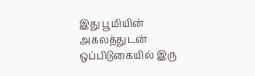இது பூமியின் அகலத்துடன் ஒப்பிடுகையில் இரு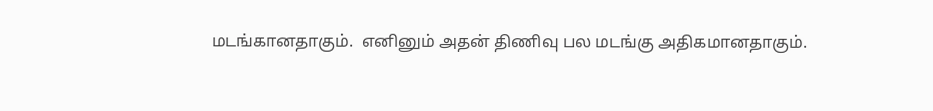மடங்கானதாகும்.  எனினும் அதன் திணிவு பல மடங்கு அதிகமானதாகும்.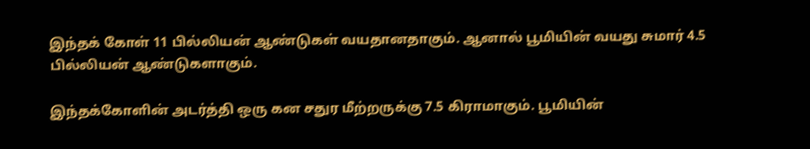இந்தக் கோள் 11 பில்லியன் ஆண்டுகள் வயதானதாகும். ஆனால் பூமியின் வயது சுமார் 4.5 பில்லியன் ஆண்டுகளாகும்.

இந்தக்கோளின் அடர்த்தி ஒரு கன சதுர மீற்றருக்கு 7.5 கிராமாகும். பூமியின்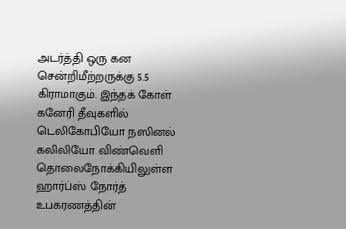அடர்த்தி ஒரு கன சென்றிமீற்றருக்கு 5.5 கிராமாகும். இந்தக் கோள் கனேரி தீவுகளில் டெலிகோபியோ நஸினல் கலிலியோ விண்வெளி தொலைநோக்கியிலுள்ள ஹார்ப்ஸ் நோர்த் உபகரணத்தின்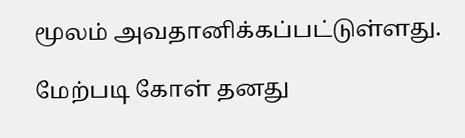மூலம் அவதானிக்கப்பட்டுள்ளது.

மேற்படி கோள் தனது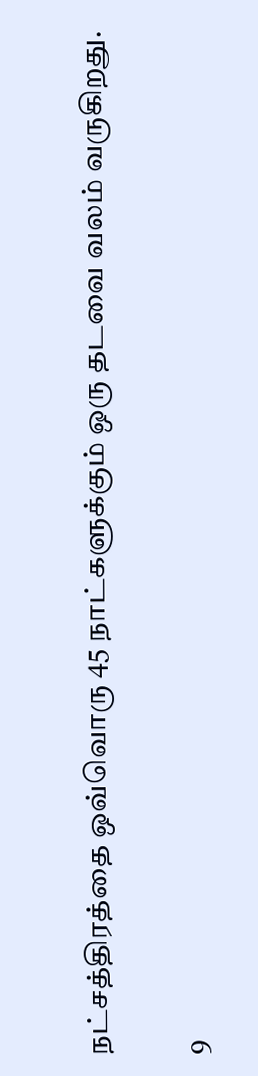நட்சத்திரத்தை ஒவ்வொரு 45 நாட்களுக்கும் ஒரு தடவை வலம் வருகிறது.

9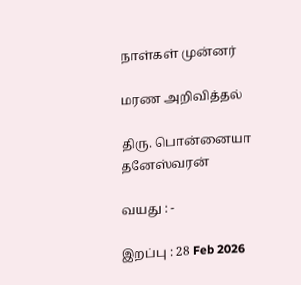நாள்கள் முன்னர்

மரண அறிவித்தல்

திரு. பொன்னையா தனேஸ்வரன்

வயது : -

இறப்பு : 28 Feb 2026